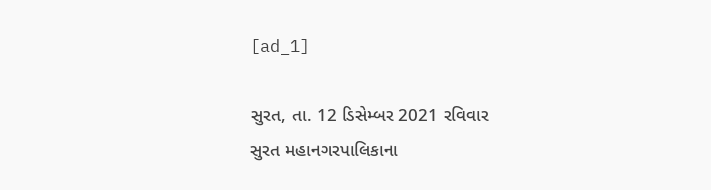[ad_1]

સુરત, તા. 12 ડિસેમ્બર 2021 રવિવાર
સુરત મહાનગરપાલિકાના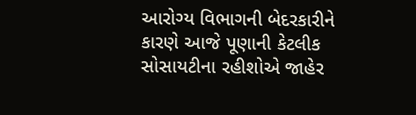આરોગ્ય વિભાગની બેદરકારીને કારણે આજે પૂણાની કેટલીક સોસાયટીના રહીશોએ જાહેર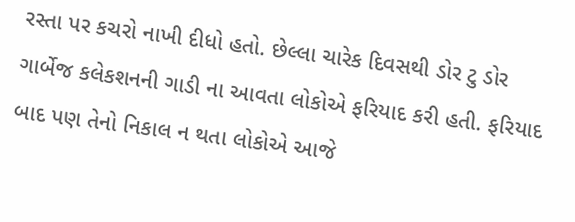રસ્તા પર કચરો નાખી દીધો હતો. છેલ્લા ચારેક દિવસથી ડોર ટુ ડોર ગાર્બેજ કલેકશનની ગાડી ના આવતા લોકોએ ફરિયાદ કરી હતી. ફરિયાદ બાદ પણ તેનો નિકાલ ન થતા લોકોએ આજે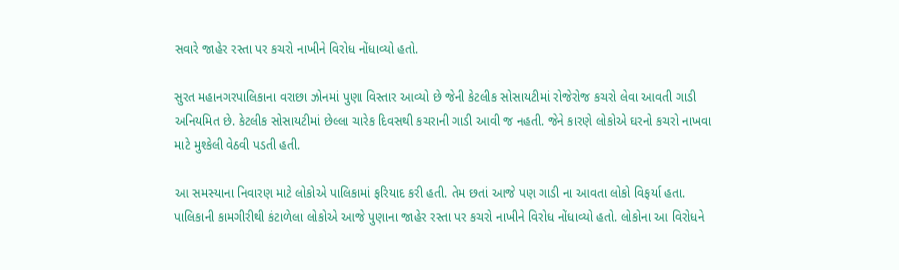સવારે જાહેર રસ્તા પર કચરો નાખીને વિરોધ નોંધાવ્યો હતો.

સુરત મહાનગરપાલિકાના વરાછા ઝોનમાં પુણા વિસ્તાર આવ્યો છે જેની કેટલીક સોસાયટીમાં રોજેરોજ કચરો લેવા આવતી ગાડી અનિયમિત છે. કેટલીક સોસાયટીમાં છેલ્લા ચારેક દિવસથી કચરાની ગાડી આવી જ નહતી. જેને કારણે લોકોએ ઘરનો કચરો નાખવા માટે મુશ્કેલી વેઠવી પડતી હતી.

આ સમસ્યાના નિવારણ માટે લોકોએ પાલિકામાં ફરિયાદ કરી હતી. તેમ છતાં આજે પણ ગાડી ના આવતા લોકો વિફર્યા હતા. પાલિકાની કામગીરીથી કંટાળેલા લોકોએ આજે પુણાના જાહેર રસ્તા પર કચરો નાખીને વિરોધ નોંધાવ્યો હતો. લોકોના આ વિરોધને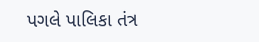પગલે પાલિકા તંત્ર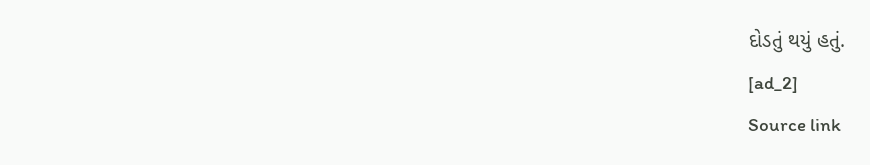દોડતું થયું હતું.
[ad_2]
Source link